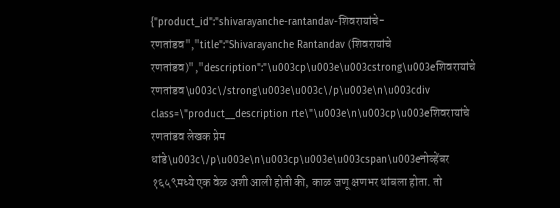{"product_id":"shivarayanche-rantandav-शिवरायांचे-रणतांडव","title":"Shivarayanche Rantandav (शिवरायांचे रणतांडव)","description":"\u003cp\u003e\u003cstrong\u003eशिवरायांचे रणतांडव\u003c\/strong\u003e\u003c\/p\u003e\n\u003cdiv class=\"product__description rte\"\u003e\n\u003cp\u003eशिवरायांचे रणतांडव लेखक प्रेम धांडे\u003c\/p\u003e\n\u003cp\u003e\u003cspan\u003eनोव्हेंबर १६५९मध्ये एक वेळ अशी आली होती की, काळ जणू क्षणभर थांबला होता. तो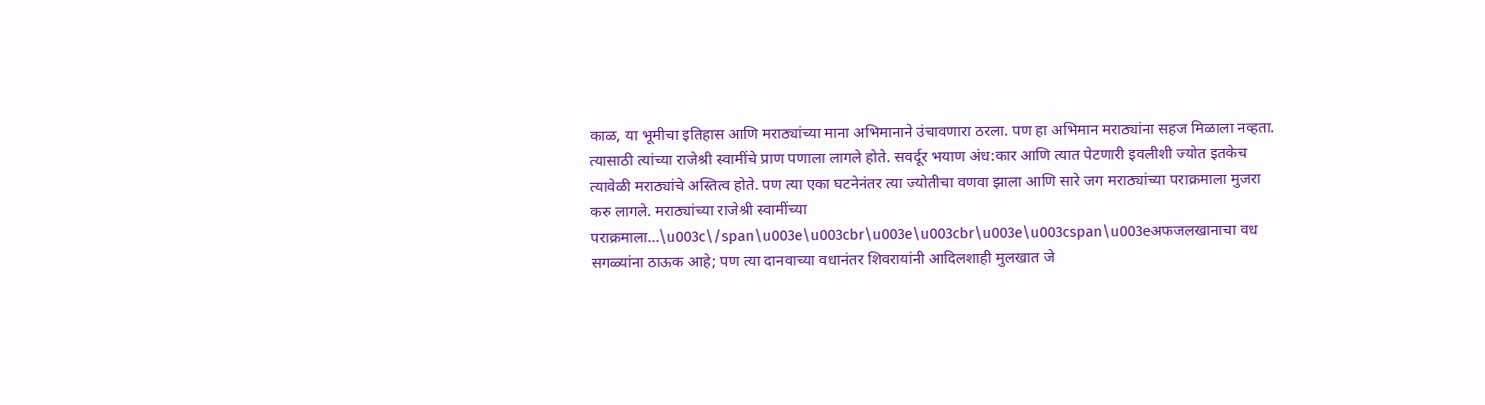काळ, या भूमीचा इतिहास आणि मराठ्यांच्या माना अभिमानाने उंचावणारा ठरला. पण हा अभिमान मराठ्यांना सहज मिळाला नव्हता. त्यासाठी त्यांच्या राजेश्री स्वामींचे प्राण पणाला लागले होते. सवर्दूर भयाण अंध:कार आणि त्यात पेटणारी इवलीशी ज्योत इतकेच त्यावेळी मराठ्यांचे अस्तित्व होते. पण त्या एका घटनेनंतर त्या ज्योतीचा वणवा झाला आणि सारे जग मराठ्यांच्या पराक्रमाला मुजरा करु लागले. मराठ्यांच्या राजेश्री स्वामींच्या पराक्रमाला...\u003c\/span\u003e\u003cbr\u003e\u003cbr\u003e\u003cspan\u003eअफजलखानाचा वध सगळ्यांना ठाऊक आहे; पण त्या दानवाच्या वधानंतर शिवरायांनी आदिलशाही मुलखात जे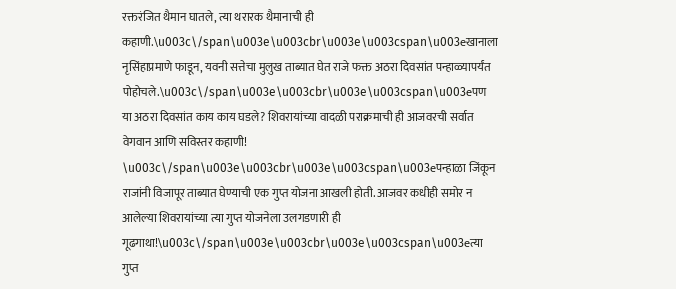रक्तरंजित थैमान घातले, त्या थरारक थैमानाची ही कहाणी.\u003c\/span\u003e\u003cbr\u003e\u003cspan\u003eखानाला नृसिंहाप्रमाणे फाडून, यवनी सत्तेचा मुलुख ताब्यात घेत राजे फक्त अठरा दिवसांत पन्हाळ्यापर्यंत पोहोचले.\u003c\/span\u003e\u003cbr\u003e\u003cspan\u003eपण या अठरा दिवसांत काय काय घडले? शिवरायांच्या वादळी पराक्रमाची ही आजवरची सर्वात वेगवान आणि सविस्तर कहाणी! \u003c\/span\u003e\u003cbr\u003e\u003cspan\u003eपन्हाळा जिंकून राजांनी विजापूर ताब्यात घेण्याची एक गुप्त योजना आखली होती. आजवर कधीही समोर न आलेल्या शिवरायांच्या त्या गुप्त योजनेला उलगडणारी ही गूढगाथा!\u003c\/span\u003e\u003cbr\u003e\u003cspan\u003eत्या गुप्त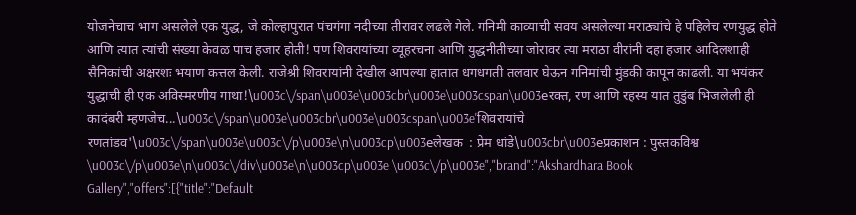योजनेचाच भाग असलेले एक युद्ध, जे कोल्हापुरात पंचगंगा नदीच्या तीरावर लढले गेले. गनिमी काव्याची सवय असलेल्या मराठ्यांचे हे पहिलेच रणयुद्ध होते आणि त्यात त्यांची संख्या केवळ पाच हजार होती! पण शिवरायांच्या व्यूहरचना आणि युद्धनीतीच्या जोरावर त्या मराठा वीरांनी दहा हजार आदिलशाही सैनिकांची अक्षरशः भयाण कत्तल केली. राजेश्री शिवरायांनी देखील आपल्या हातात धगधगती तलवार घेऊन गनिमांची मुंडकी कापून काढली. या भयंकर युद्धाची ही एक अविस्मरणीय गाथा!\u003c\/span\u003e\u003cbr\u003e\u003cspan\u003eरक्त, रण आणि रहस्य यात तुडुंब भिजलेली ही कादंबरी म्हणजेच...\u003c\/span\u003e\u003cbr\u003e\u003cspan\u003e'शिवरायांचे रणतांडव'\u003c\/span\u003e\u003c\/p\u003e\n\u003cp\u003eलेखक  : प्रेम धांडे\u003cbr\u003eप्रकाशन : पुस्तकविश्व \u003c\/p\u003e\n\u003c\/div\u003e\n\u003cp\u003e \u003c\/p\u003e","brand":"Akshardhara Book Gallery","offers":[{"title":"Default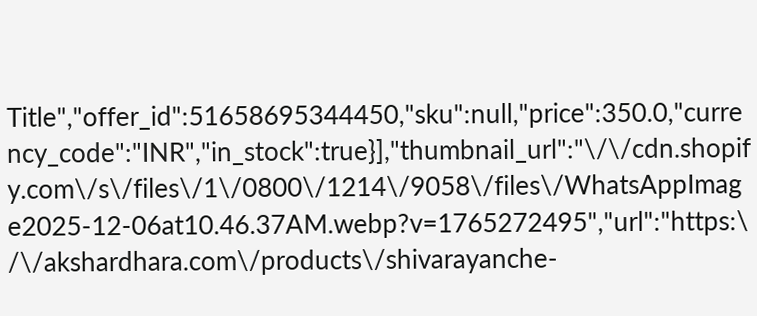Title","offer_id":51658695344450,"sku":null,"price":350.0,"currency_code":"INR","in_stock":true}],"thumbnail_url":"\/\/cdn.shopify.com\/s\/files\/1\/0800\/1214\/9058\/files\/WhatsAppImage2025-12-06at10.46.37AM.webp?v=1765272495","url":"https:\/\/akshardhara.com\/products\/shivarayanche-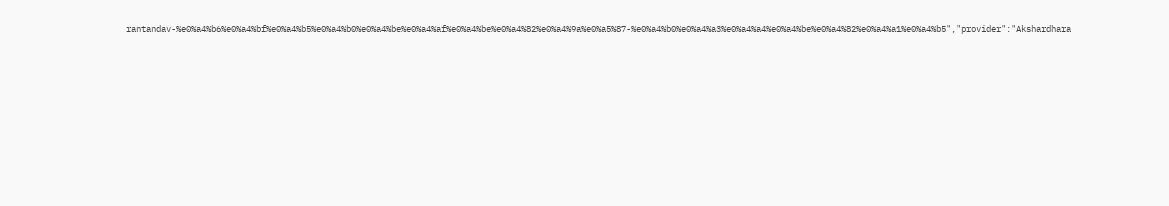rantandav-%e0%a4%b6%e0%a4%bf%e0%a4%b5%e0%a4%b0%e0%a4%be%e0%a4%af%e0%a4%be%e0%a4%82%e0%a4%9a%e0%a5%87-%e0%a4%b0%e0%a4%a3%e0%a4%a4%e0%a4%be%e0%a4%82%e0%a4%a1%e0%a4%b5","provider":"Akshardhara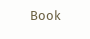Book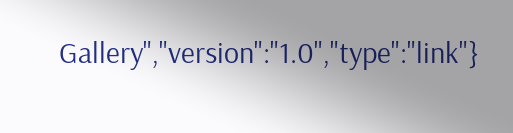Gallery","version":"1.0","type":"link"}